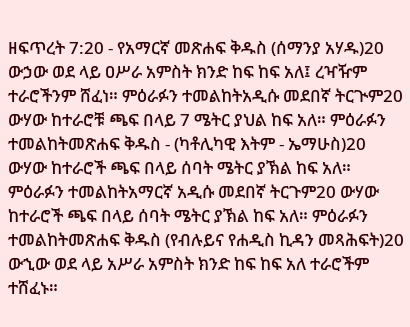ዘፍጥረት 7:20 - የአማርኛ መጽሐፍ ቅዱስ (ሰማንያ አሃዱ)20 ውኃው ወደ ላይ ዐሥራ አምስት ክንድ ከፍ ከፍ አለ፤ ረዣዥም ተራሮችንም ሸፈነ። ምዕራፉን ተመልከትአዲሱ መደበኛ ትርጒም20 ውሃው ከተራሮቹ ጫፍ በላይ 7 ሜትር ያህል ከፍ አለ። ምዕራፉን ተመልከትመጽሐፍ ቅዱስ - (ካቶሊካዊ እትም - ኤማሁስ)20 ውሃው ከተራሮች ጫፍ በላይ ሰባት ሜትር ያኽል ከፍ አለ። ምዕራፉን ተመልከትአማርኛ አዲሱ መደበኛ ትርጉም20 ውሃው ከተራሮች ጫፍ በላይ ሰባት ሜትር ያኽል ከፍ አለ። ምዕራፉን ተመልከትመጽሐፍ ቅዱስ (የብሉይና የሐዲስ ኪዳን መጻሕፍት)20 ውኂው ወደ ላይ አሥራ አምስት ክንድ ከፍ ከፍ አለ ተራሮችም ተሸፈኑ።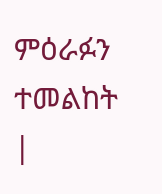ምዕራፉን ተመልከት |